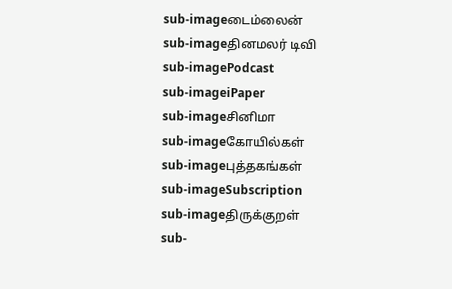sub-imageடைம்லைன்
sub-imageதினமலர் டிவி
sub-imagePodcast
sub-imageiPaper
sub-imageசினிமா
sub-imageகோயில்கள்
sub-imageபுத்தகங்கள்
sub-imageSubscription
sub-imageதிருக்குறள்
sub-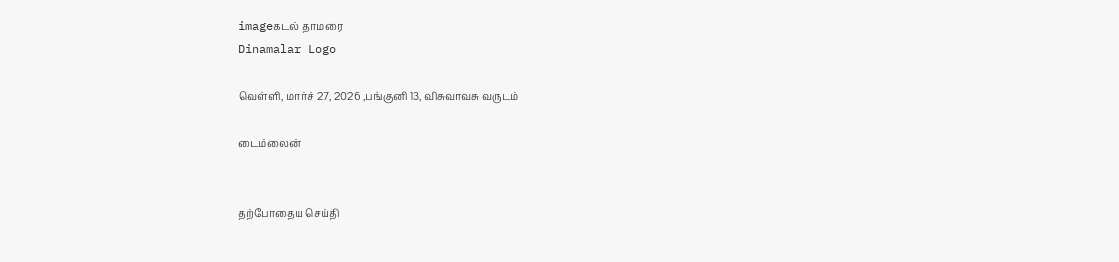imageகடல் தாமரை
Dinamalar Logo

வெள்ளி, மார்ச் 27, 2026 ,பங்குனி 13, விசுவாவசு வருடம்

டைம்லைன்


தற்போதைய செய்தி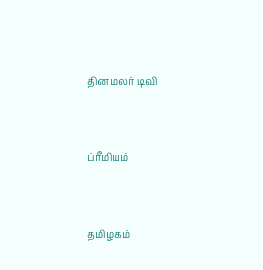தினமலர் டிவி


ப்ரீமியம்


தமிழகம்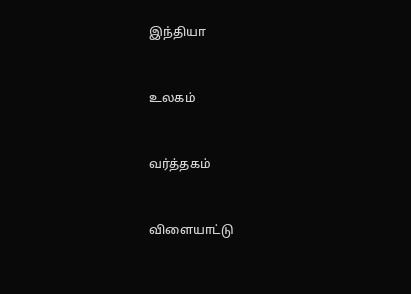இந்தியா


உலகம்


வர்த்தகம்


விளையாட்டு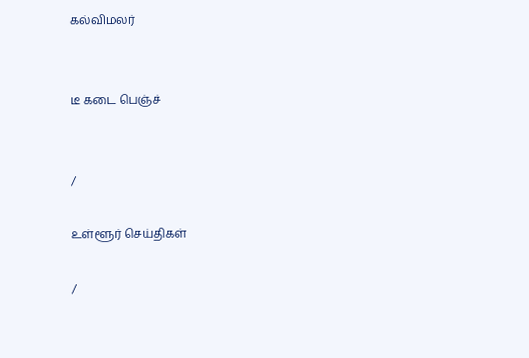கல்விமலர்


டீ கடை பெஞ்ச்


/

உள்ளூர் செய்திகள்

/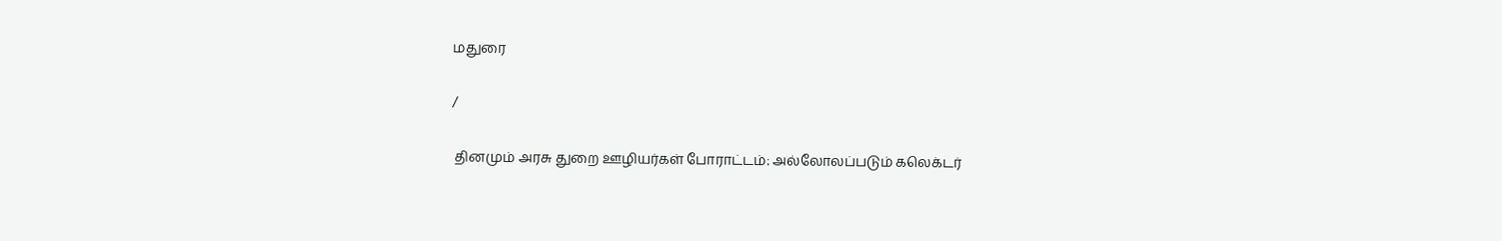மதுரை

/

 தினமும் அரசு துறை ஊழியர்கள் போராட்டம்: அல்லோலப்படும் கலெக்டர்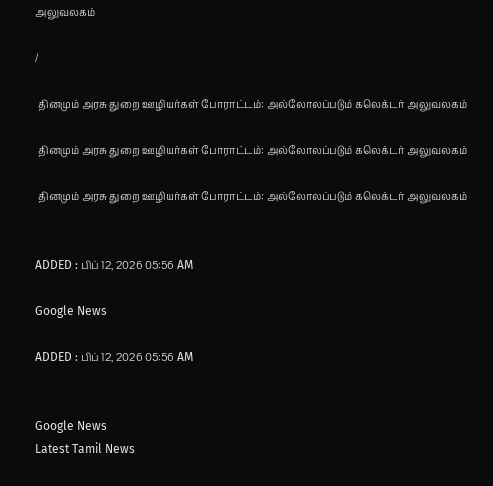அலுவலகம்

/

 தினமும் அரசு துறை ஊழியர்கள் போராட்டம்: அல்லோலப்படும் கலெக்டர் அலுவலகம்

 தினமும் அரசு துறை ஊழியர்கள் போராட்டம்: அல்லோலப்படும் கலெக்டர் அலுவலகம்

 தினமும் அரசு துறை ஊழியர்கள் போராட்டம்: அல்லோலப்படும் கலெக்டர் அலுவலகம்


ADDED : பிப் 12, 2026 05:56 AM

Google News

ADDED : பிப் 12, 2026 05:56 AM


Google News
Latest Tamil News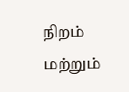நிறம் மற்றும்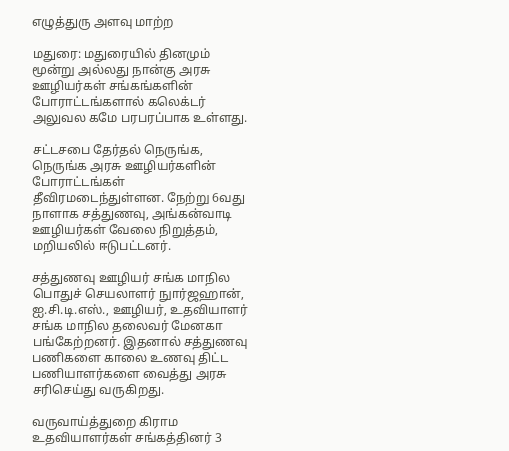எழுத்துரு அளவு மாற்ற

மதுரை: மதுரையில் தினமும் மூன்று அல்லது நான்கு அரசு ஊழியர்கள் சங்கங்களின் போராட்டங்களால் கலெக்டர் அலுவல கமே பரபரப்பாக உள்ளது.

சட்டசபை தேர்தல் நெருங்க, நெருங்க அரசு ஊழியர்களின் போராட்டங்கள் தீவிரமடைந்துள்ளன. நேற்று 6வது நாளாக சத்துணவு, அங்கன்வாடி ஊழியர்கள் வேலை நிறுத்தம், மறியலில் ஈடுபட்டனர்.

சத்துணவு ஊழியர் சங்க மாநில பொதுச் செயலாளர் நுார்ஜஹான், ஐ.சி.டி.எஸ்., ஊழியர், உதவியாளர் சங்க மாநில தலைவர் மேனகா பங்கேற்றனர். இதனால் சத்துணவு பணிகளை காலை உணவு திட்ட பணியாளர்களை வைத்து அரசு சரிசெய்து வருகிறது.

வருவாய்த்துறை கிராம உதவியாளர்கள் சங்கத்தினர் 3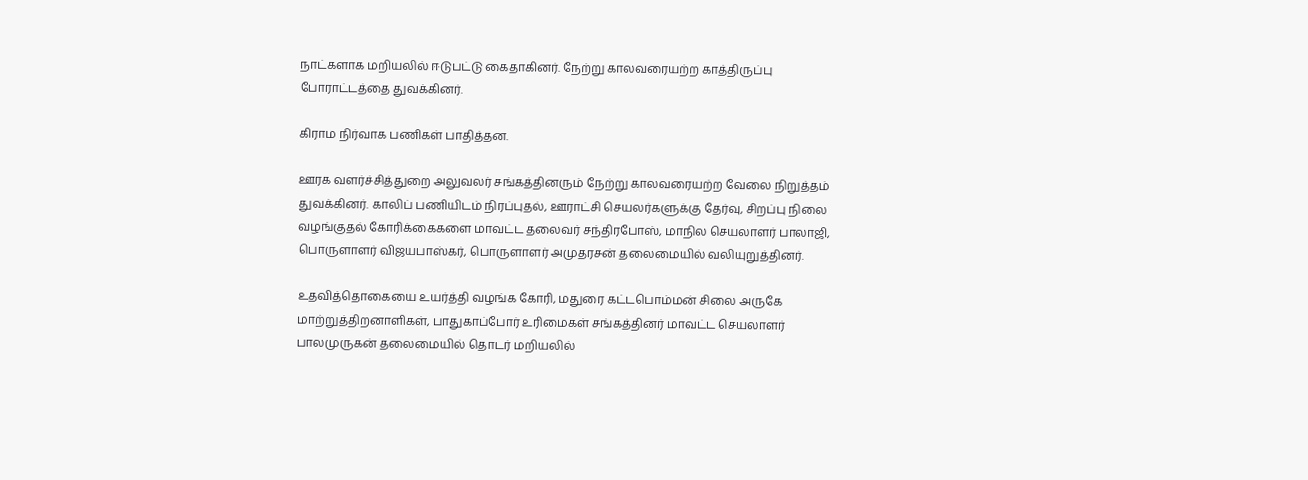நாட்களாக மறியலில் ஈடுபட்டு கைதாகினர். நேற்று காலவரையற்ற காத்திருப்பு போராட்டத்தை துவக்கினர்.

கிராம நிர்வாக பணிகள் பாதித்தன.

ஊரக வளர்ச்சித்துறை அலுவலர் சங்கத்தினரும் நேற்று காலவரையற்ற வேலை நிறுத்தம் துவக்கினர். காலிப் பணியிடம் நிரப்புதல், ஊராட்சி செயலர்களுக்கு தேர்வு, சிறப்பு நிலை வழங்குதல் கோரிக்கைகளை மாவட்ட தலைவர் சந்திரபோஸ், மாநில செயலாளர் பாலாஜி, பொருளாளர் விஜயபாஸ்கர், பொருளாளர் அமுதரசன் தலைமையில் வலியுறுத்தினர்.

உதவித்தொகையை உயர்த்தி வழங்க கோரி, மதுரை கட்டபொம்மன் சிலை அருகே மாற்றுத்திறனாளிகள், பாதுகாப்போர் உரிமைகள் சங்கத்தினர் மாவட்ட செயலாளர் பாலமுருகன் தலைமையில் தொடர் மறியலில்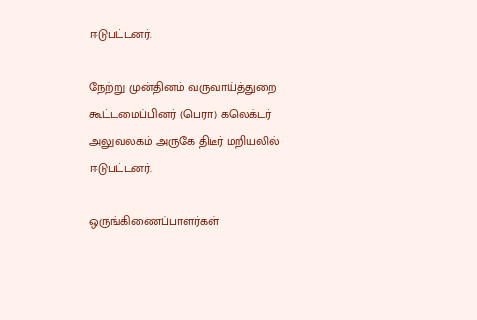ஈடுபட்டனர்.

நேற்று முன்தினம் வருவாய்த்துறை கூட்டமைப்பினர் (பெரா) கலெக்டர் அலுவலகம் அருகே திடீர் மறியலில் ஈடுபட்டனர்.

ஒருங்கிணைப்பாளர்கள்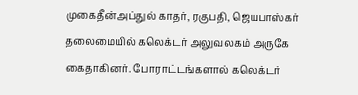முகைதீன்அப்துல் காதர், ரகுபதி, ஜெயபாஸ்கர் தலைமையில் கலெக்டர் அலுவலகம் அருகே கைதாகினர். போராட்டங்களால் கலெக்டர்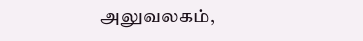அலுவலகம்,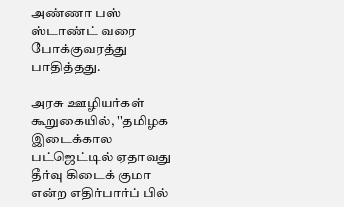அண்ணா பஸ் ஸ்டாண்ட் வரை போக்குவரத்து பாதித்தது.

அரசு ஊழியர்கள் கூறுகையில், ''தமிழக இடைக்கால பட்ஜெட்டில் ஏதாவது தீர்வு கிடைக் குமா என்ற எதிர்பார்ப் பில்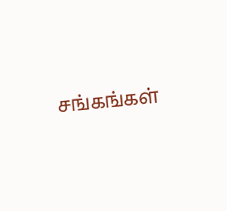சங்கங்கள்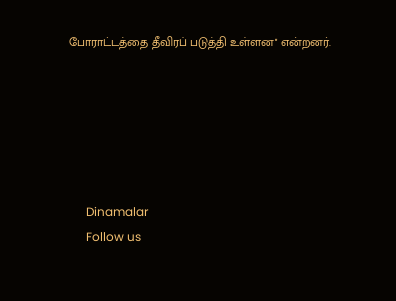போராட்டத்தை தீவிரப் படுத்தி உள்ளன'' என்றனர்.






      Dinamalar
      Follow us